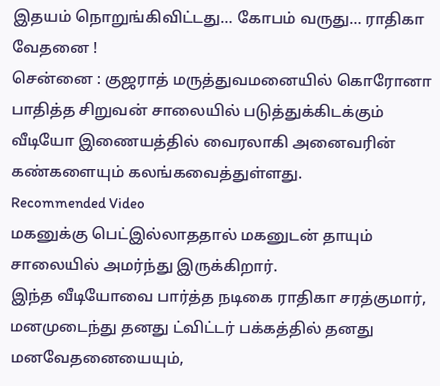இதயம் நொறுங்கிவிட்டது… கோபம் வருது… ராதிகா வேதனை !
சென்னை : குஜராத் மருத்துவமனையில் கொரோனா பாதித்த சிறுவன் சாலையில் படுத்துக்கிடக்கும் வீடியோ இணையத்தில் வைரலாகி அனைவரின் கண்களையும் கலங்கவைத்துள்ளது.
Recommended Video
மகனுக்கு பெட்இல்லாததால் மகனுடன் தாயும் சாலையில் அமர்ந்து இருக்கிறார்.
இந்த வீடியோவை பார்த்த நடிகை ராதிகா சரத்குமார், மனமுடைந்து தனது ட்விட்டர் பக்கத்தில் தனது மனவேதனையையும்,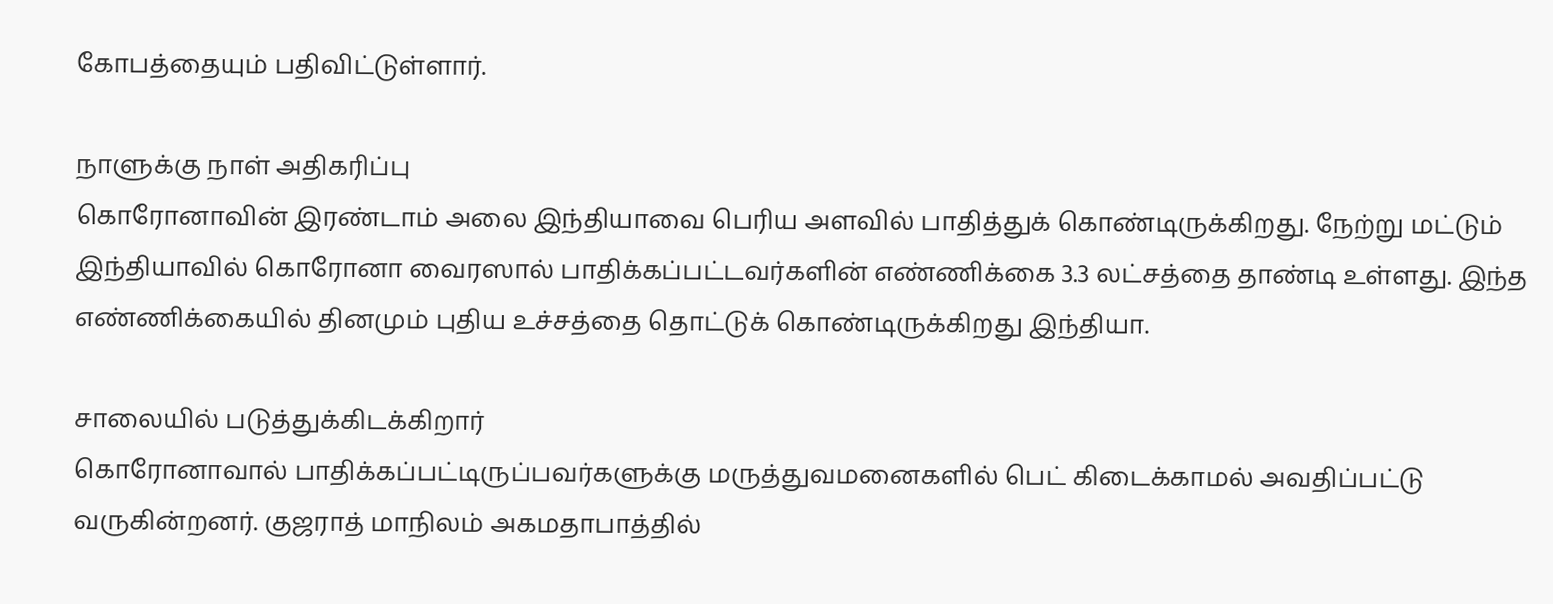கோபத்தையும் பதிவிட்டுள்ளார்.

நாளுக்கு நாள் அதிகரிப்பு
கொரோனாவின் இரண்டாம் அலை இந்தியாவை பெரிய அளவில் பாதித்துக் கொண்டிருக்கிறது. நேற்று மட்டும் இந்தியாவில் கொரோனா வைரஸால் பாதிக்கப்பட்டவர்களின் எண்ணிக்கை 3.3 லட்சத்தை தாண்டி உள்ளது. இந்த எண்ணிக்கையில் தினமும் புதிய உச்சத்தை தொட்டுக் கொண்டிருக்கிறது இந்தியா.

சாலையில் படுத்துக்கிடக்கிறார்
கொரோனாவால் பாதிக்கப்பட்டிருப்பவர்களுக்கு மருத்துவமனைகளில் பெட் கிடைக்காமல் அவதிப்பட்டு வருகின்றனர். குஜராத் மாநிலம் அகமதாபாத்தில்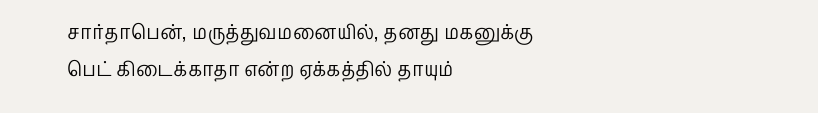சார்தாபென், மருத்துவமனையில், தனது மகனுக்கு பெட் கிடைக்காதா என்ற ஏக்கத்தில் தாயும்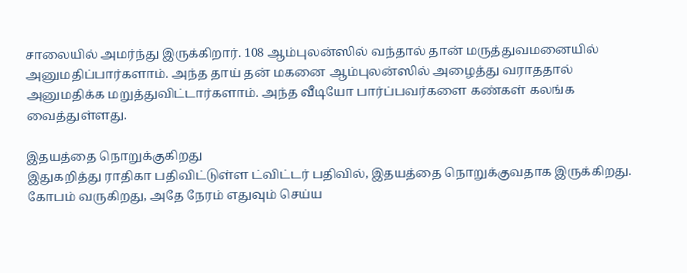சாலையில் அமர்ந்து இருக்கிறார். 108 ஆம்புலன்ஸில் வந்தால் தான் மருத்துவமனையில் அனுமதிப்பார்களாம். அந்த தாய் தன் மகனை ஆம்புலன்ஸில் அழைத்து வராததால் அனுமதிக்க மறுத்துவிட்டார்களாம். அந்த வீடியோ பார்ப்பவர்களை கண்கள் கலங்க வைத்துள்ளது.

இதயத்தை நொறுக்குகிறது
இதுகறித்து ராதிகா பதிவிட்டுள்ள ட்விட்டர் பதிவில், இதயத்தை நொறுக்குவதாக இருக்கிறது. கோபம் வருகிறது, அதே நேரம் எதுவும் செய்ய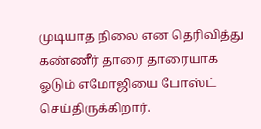முடியாத நிலை என தெரிவித்து கண்ணீர் தாரை தாரையாக ஓடும் எமோஜியை போஸ்ட் செய்திருக்கிறார்.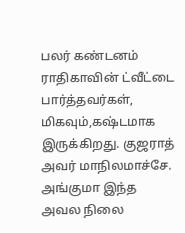பலர் கண்டனம்
ராதிகாவின் ட்வீட்டை பார்த்தவர்கள், மிகவும்,கஷ்டமாக இருக்கிறது. குஜராத் அவர் மாநிலமாச்சே. அங்குமா இந்த அவல நிலை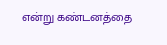என்று கண்டனத்தை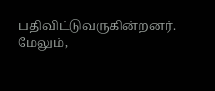பதிவிட்டுவருகின்றனர். மேலும்,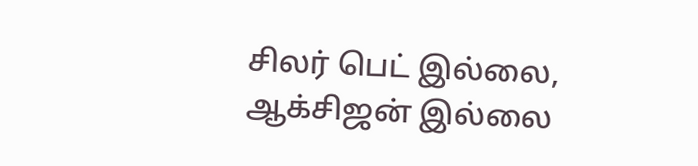சிலர் பெட் இல்லை, ஆக்சிஜன் இல்லை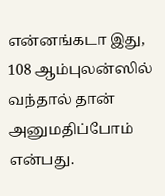என்னங்கடா இது, 108 ஆம்புலன்ஸில் வந்தால் தான் அனுமதிப்போம் என்பது.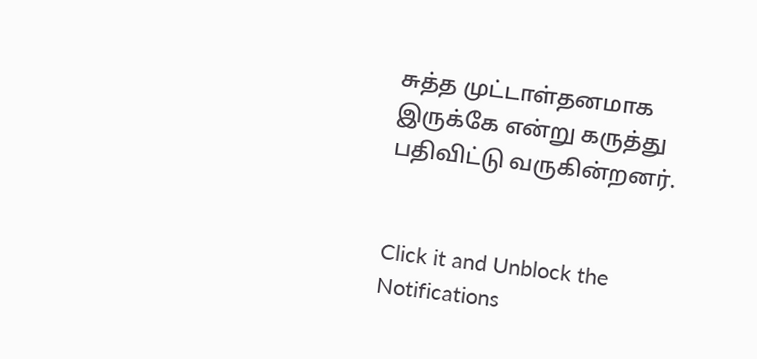சுத்த முட்டாள்தனமாக இருக்கே என்று கருத்து பதிவிட்டு வருகின்றனர்.


Click it and Unblock the Notifications